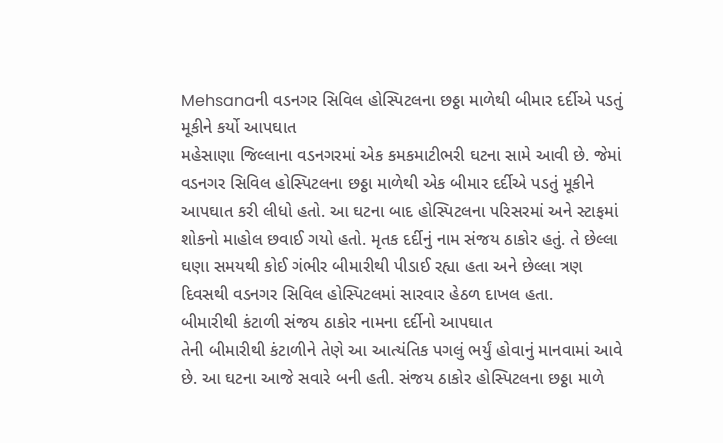Mehsanaની વડનગર સિવિલ હોસ્પિટલના છઠ્ઠા માળેથી બીમાર દર્દીએ પડતું મૂકીને કર્યો આપઘાત
મહેસાણા જિલ્લાના વડનગરમાં એક કમકમાટીભરી ઘટના સામે આવી છે. જેમાં વડનગર સિવિલ હોસ્પિટલના છઠ્ઠા માળેથી એક બીમાર દર્દીએ પડતું મૂકીને આપઘાત કરી લીધો હતો. આ ઘટના બાદ હોસ્પિટલના પરિસરમાં અને સ્ટાફમાં શોકનો માહોલ છવાઈ ગયો હતો. મૃતક દર્દીનું નામ સંજય ઠાકોર હતું. તે છેલ્લા ઘણા સમયથી કોઈ ગંભીર બીમારીથી પીડાઈ રહ્યા હતા અને છેલ્લા ત્રણ દિવસથી વડનગર સિવિલ હોસ્પિટલમાં સારવાર હેઠળ દાખલ હતા.
બીમારીથી કંટાળી સંજય ઠાકોર નામના દર્દીનો આપઘાત
તેની બીમારીથી કંટાળીને તેણે આ આત્યંતિક પગલું ભર્યું હોવાનું માનવામાં આવે છે. આ ઘટના આજે સવારે બની હતી. સંજય ઠાકોર હોસ્પિટલના છઠ્ઠા માળે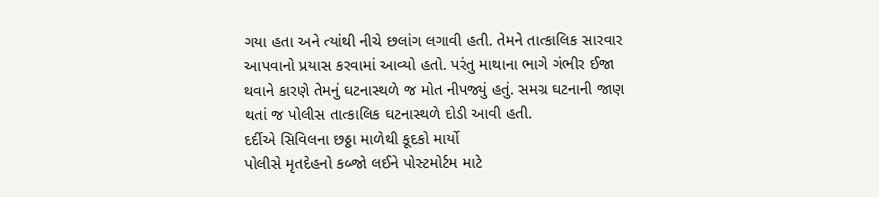ગયા હતા અને ત્યાંથી નીચે છલાંગ લગાવી હતી. તેમને તાત્કાલિક સારવાર આપવાનો પ્રયાસ કરવામાં આવ્યો હતો. પરંતુ માથાના ભાગે ગંભીર ઈજા થવાને કારણે તેમનું ઘટનાસ્થળે જ મોત નીપજ્યું હતું. સમગ્ર ઘટનાની જાણ થતાં જ પોલીસ તાત્કાલિક ઘટનાસ્થળે દોડી આવી હતી.
દર્દીએ સિવિલના છઠ્ઠા માળેથી કૂદકો માર્યો
પોલીસે મૃતદેહનો કબ્જો લઈને પોસ્ટમોર્ટમ માટે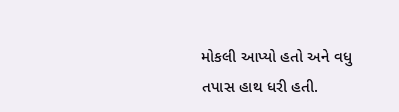મોકલી આપ્યો હતો અને વધુ તપાસ હાથ ધરી હતી.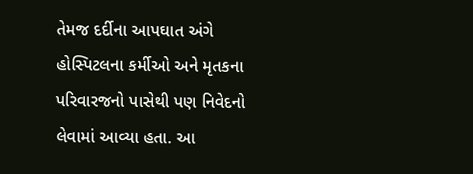તેમજ દર્દીના આપઘાત અંગે હોસ્પિટલના કર્મીઓ અને મૃતકના પરિવારજનો પાસેથી પણ નિવેદનો લેવામાં આવ્યા હતા. આ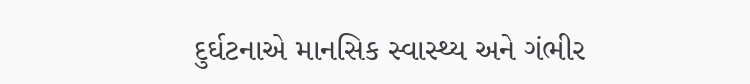દુર્ઘટનાએ માનસિક સ્વાસ્થ્ય અને ગંભીર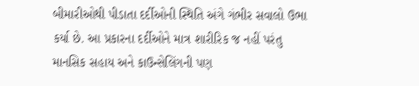બીમારીઓથી પીડાતા દર્દીઓની સ્થિતિ અંગે ગંભીર સવાલો ઉભા કર્યા છે. આ પ્રકારના દર્દીઓને માત્ર શારીરિક જ નહીં પરંતુ માનસિક સહાય અને કાઉન્સેલિંગની પણ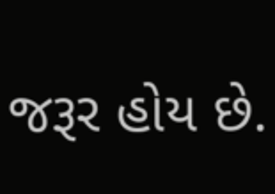જરૂર હોય છે.